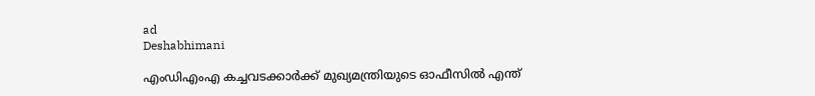ad
Deshabhimani

എംഡിഎംഎ കച്ചവടക്കാർക്ക് മുഖ്യമന്ത്രിയുടെ ഓഫീസിൽ എന്ത്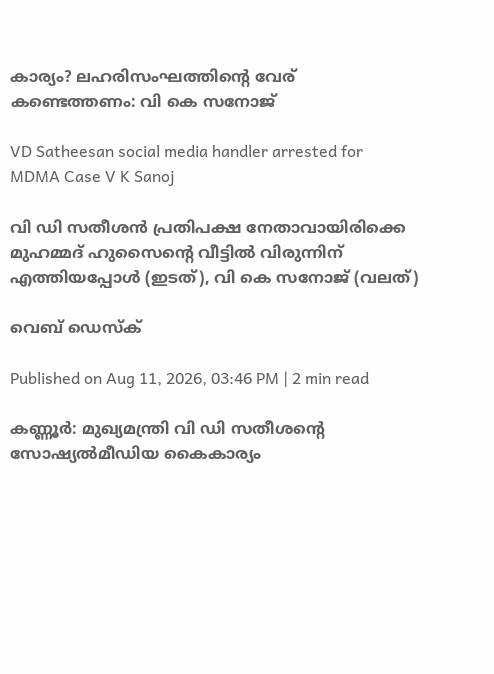കാര്യം? ലഹരിസംഘത്തിന്റെ വേര് കണ്ടെത്തണം: വി കെ സനോജ്

VD Satheesan social media handler arrested for MDMA Case V K Sanoj

വി ഡി സതീശൻ പ്രതിപക്ഷ നേതാവായിരിക്കെ മുഹമ്മദ്‌ ഹുസൈന്റെ വീട്ടിൽ വിരുന്നിന്‌ എത്തിയപ്പോൾ (ഇടത്), വി കെ സനോജ് (വലത്)

വെബ് ഡെസ്ക്

Published on Aug 11, 2026, 03:46 PM | 2 min read

കണ്ണൂർ: മുഖ്യമന്ത്രി വി ഡി സതീശന്റെ സോഷ്യൽമീഡിയ കൈകാര്യം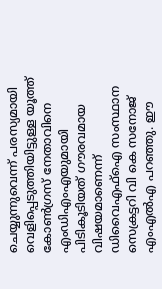ചെയ്യുന്നുവെന്ന് പരസ്യമായി വെളിപ്പെടുത്തിയിട്ടുള്ള യൂത്ത് കോൺഗ്രസ് നേതാവിനെ എംഡിഎംഎയുമായി പിടികൂടിയത് ഗൗരവമായ വിഷയമാണെന്ന് ഡിവൈഎഫ്ഐ സംസ്ഥാന സെക്രട്ടറി വി കെ സനോജ് എംഎൽഎ പറഞ്ഞു. ഈ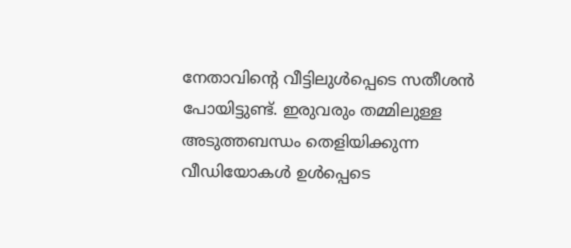നേതാവിന്റെ വീട്ടിലുൾപ്പെടെ സതീശൻ പോയിട്ടുണ്ട്. ഇരുവരും തമ്മിലുള്ള അടുത്തബന്ധം തെളിയിക്കുന്ന വീഡിയോകൾ ഉൾപ്പെടെ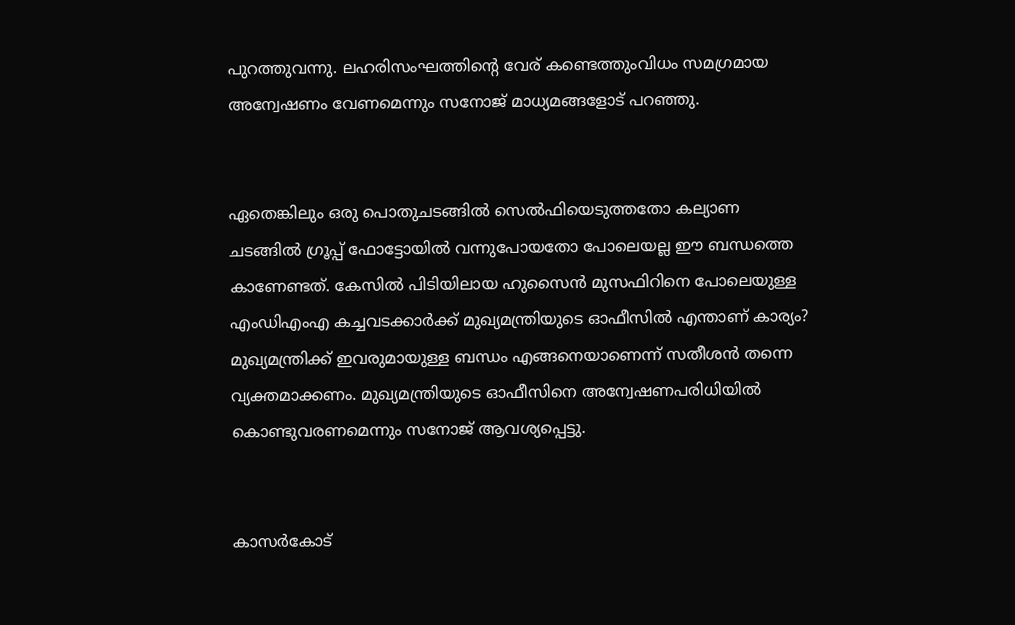പുറത്തുവന്നു. ലഹരിസംഘത്തിന്റെ വേര് കണ്ടെത്തുംവിധം സമഗ്രമായ അന്വേഷണം വേണമെന്നും സനോജ് മാധ്യമങ്ങളോട് പറഞ്ഞു.


ഏതെങ്കിലും ഒരു പൊതുചടങ്ങിൽ സെൽഫിയെടുത്തതോ കല്യാണ ചടങ്ങിൽ ഗ്രൂപ്പ് ഫോട്ടോയിൽ വന്നുപോയതോ പോലെയല്ല ഈ ബന്ധത്തെ കാണേണ്ടത്. കേസിൽ പിടിയിലായ ഹുസൈൻ മുസഫിറിനെ പോലെയുള്ള എംഡിഎംഎ കച്ചവടക്കാർക്ക് മുഖ്യമന്ത്രിയുടെ ഓഫീസിൽ എന്താണ് കാര്യം? മുഖ്യമന്ത്രിക്ക് ഇവരുമായുള്ള ബന്ധം എങ്ങനെയാണെന്ന് സതീശൻ തന്നെ വ്യക്തമാക്കണം. മുഖ്യമന്ത്രിയുടെ ഓഫീസിനെ അന്വേഷണപരിധിയിൽ കൊണ്ടുവരണമെന്നും സനോജ് ആവശ്യപ്പെട്ടു.


കാസർകോട്‌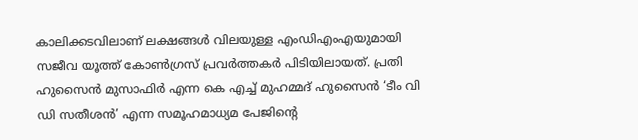കാലിക്കടവിലാണ് ലക്ഷങ്ങൾ വിലയുള്ള എംഡിഎംഎയുമായി സജീവ യൂത്ത്‌ കോൺഗ്രസ്‌ പ്രവർത്തകർ പിടിയിലായത്. പ്രതി ഹുസൈൻ മുസാഫിർ എന്ന കെ എച്ച് മുഹമ്മദ് ഹുസൈൻ ‘ടീം വി ഡി സതീശൻ’ എന്ന സമൂഹമാധ്യമ പേജിന്റെ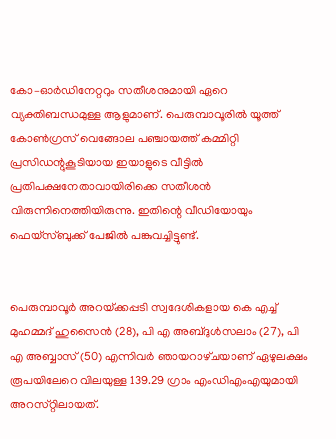കോ–ഓർഡിനേറ്ററും സതീശനുമായി ഏറെ വ്യക്തിബന്ധമുള്ള ആളുമാണ്‌. പെരുമ്പാവൂരിൽ യൂത്ത് കോൺഗ്രസ് വെങ്ങോല പഞ്ചായത്ത് കമ്മിറ്റി പ്രസിഡന്റുകൂടിയായ ഇയാളുടെ വീട്ടിൽ പ്രതിപക്ഷനേതാവായിരിക്കെ സതീശൻ വിരുന്നിനെത്തിയിരുന്നു. ഇതിന്റെ വീഡിയോയും ഫെയ്സ്‌ബുക്ക്‌ പേജിൽ പങ്കുവച്ചിട്ടുണ്ട്‌.


പെരുമ്പാവൂർ അറയ്‌ക്കപ്പടി സ്വദേശികളായ കെ എച്ച് മുഹമ്മദ് ഹുസൈൻ (28), പി എ അബ്ദുൾസലാം (27), പി എ അബ്ബാസ് (50) എന്നിവർ ഞായറാഴ്‌ചയാണ്‌ ഏഴുലക്ഷം രൂപയിലേറെ വിലയുള്ള 139.29 ഗ്രാം എംഡിഎംഎയുമായി അറസ്‌റ്റിലായത്‌.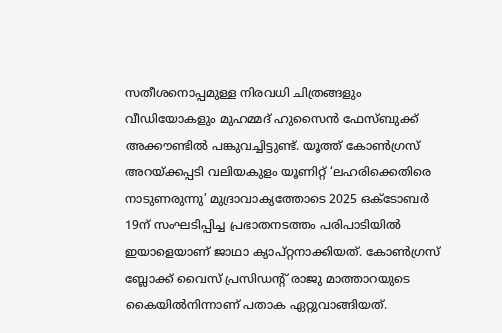സതീശനൊപ്പമുള്ള നിരവധി ചിത്രങ്ങളും വീഡിയോകളും മുഹമ്മദ് ഹുസൈൻ ഫേസ്‌ബുക്ക്‌ അക്ക‍ൗണ്ടിൽ പങ്കുവച്ചിട്ടുണ്ട്‌. യൂത്ത് കോൺഗ്രസ് അറയ്ക്കപ്പടി വലിയകുളം യൂണിറ്റ് ‘ലഹരിക്കെതിരെ നാടുണരുന്നു’ മുദ്രാവാക്യത്തോടെ 2025 ഒക്‌ടോബർ 19ന്‌ സംഘടിപ്പിച്ച പ്രഭാതനടത്തം പരിപാടിയിൽ ഇയാളെയാണ്‌ ജാഥാ ക്യാപ്റ്റനാക്കിയത്‌. കോൺഗ്രസ് ബ്ലോക്ക് വൈസ് പ്രസിഡന്റ്‌ രാജു മാത്താറയുടെ കൈയിൽനിന്നാണ്‌ പതാക ഏറ്റുവാങ്ങിയത്‌.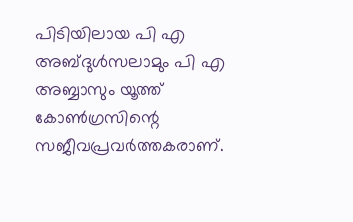പിടിയിലായ പി എ അബ്ദുൾസലാമും പി എ അബ്ബാസും യൂത്ത് കോൺഗ്രസിന്റെ സജീവപ്രവർത്തകരാണ്‌.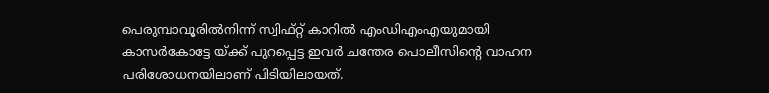പെരുമ്പാവൂരിൽനിന്ന്‌ സ്വിഫ്റ്റ് കാറിൽ എംഡിഎംഎയുമായി കാസർകോട്ടേ യ്‌ക്ക് പുറപ്പെട്ട ഇവർ ചന്തേര പൊലീസിന്റെ വാഹന പരിശോധനയിലാണ് പിടിയിലായത്.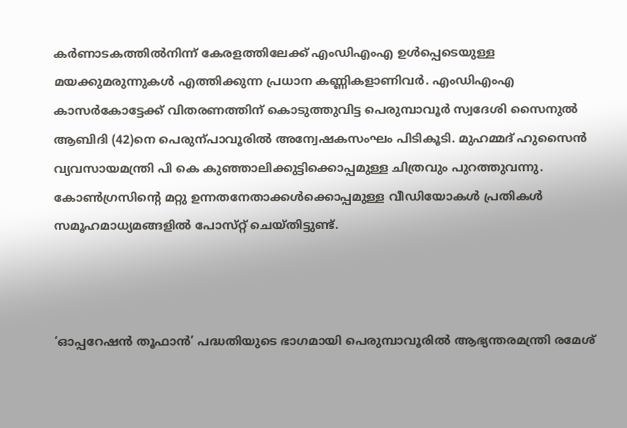കർണാടകത്തിൽനിന്ന്‌ കേരളത്തിലേക്ക് എംഡിഎംഎ ഉൾപ്പെടെയുള്ള മയക്കുമരുന്നുകൾ എത്തിക്കുന്ന പ്രധാന കണ്ണികളാണിവർ. എംഡിഎംഎ കാസർകോട്ടേക്ക്‌ വിതരണത്തിന് കൊടുത്തുവിട്ട പെരുമ്പാവൂർ സ്വദേശി സൈനുൽ ആബിദി (42)നെ പെരുന്പാവൂരിൽ അന്വേഷകസംഘം പിടികൂടി. മുഹമ്മദ് ഹുസൈൻ വ്യവസായമന്ത്രി പി കെ കുഞ്ഞാലിക്കുട്ടിക്കൊപ്പമുള്ള ചിത്രവും പുറത്തുവന്നു. കോൺഗ്രസിന്റെ മറ്റു ഉന്നതനേതാക്കൾക്കൊപ്പമുള്ള വീഡിയോകൾ പ്രതികൾ സമൂഹമാധ്യമങ്ങളിൽ പോസ്‌റ്റ്‌ ചെയ്‌തിട്ടുണ്ട്‌.



‘ഓപ്പറേഷൻ തൂഫാൻ’ പദ്ധതിയുടെ ഭാഗമായി പെരുമ്പാവൂരിൽ ആഭ്യന്തരമന്ത്രി രമേശ്‌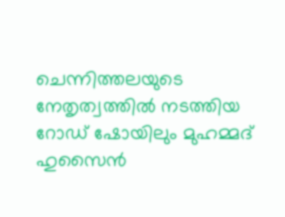ചെന്നിത്തലയുടെ നേതൃത്വത്തിൽ നടത്തിയ റോഡ്‌ ഷോയിലും മുഹമ്മദ്‌ ഹുസൈൻ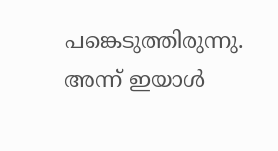പങ്കെടുത്തിരുന്നു. അന്ന്‌ ഇയാൾ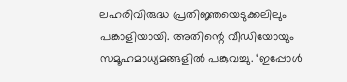ലഹരിവിരുദ്ധ പ്രതിജ്ഞയെടുക്കലിലും പങ്കാളിയായി. അതിന്റെ വീഡിയോയും സമൂഹമാധ്യമങ്ങളിൽ പങ്കുവച്ചു. ‘ഇപ്പോൾ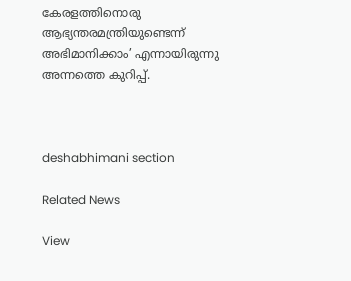കേരളത്തിനൊരു ആഭ്യന്തരമന്ത്രിയുണ്ടെന്ന്‌ അഭിമാനിക്കാം’ എന്നായിരുന്നു അന്നത്തെ കുറിപ്പ്‌.



deshabhimani section

Related News

View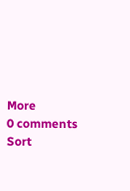More
0 comments
Sort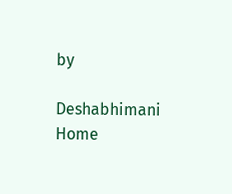by

Deshabhimani
Home